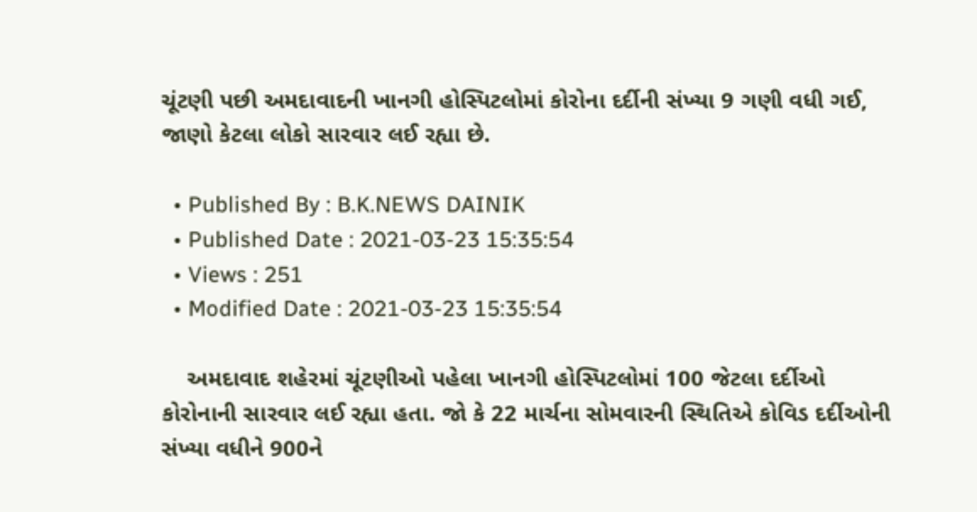ચૂંટણી પછી અમદાવાદની ખાનગી હોસ્પિટલોમાં કોરોના દર્દીની સંખ્યા 9 ગણી વધી ગઈ, જાણો કેટલા લોકો સારવાર લઈ રહ્યા છે.

  • Published By : B.K.NEWS DAINIK
  • Published Date : 2021-03-23 15:35:54
  • Views : 251
  • Modified Date : 2021-03-23 15:35:54

    અમદાવાદ શહેરમાં ચૂંટણીઓ પહેલા ખાનગી હોસ્પિટલોમાં 100 જેટલા દર્દીઓ કોરોનાની સારવાર લઈ રહ્યા હતા. જો કે 22 માર્ચના સોમવારની સ્થિતિએ કોવિડ દર્દીઓની સંખ્યા વધીને 900ને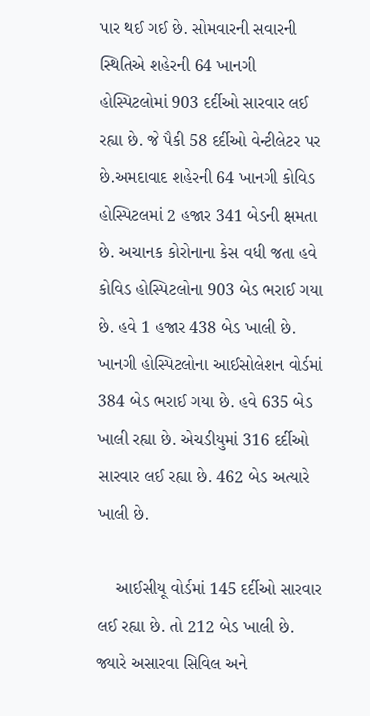પાર થઈ ગઈ છે. સોમવારની સવારની સ્થિતિએ શહેરની 64 ખાનગી હોસ્પિટલોમાં 903 દર્દીઓ સારવાર લઈ રહ્યા છે. જે પૈકી 58 દર્દીઓ વેન્ટીલેટર પર છે.અમદાવાદ શહેરની 64 ખાનગી કોવિડ હોસ્પિટલમાં 2 હજાર 341 બેડની ક્ષમતા છે. અચાનક કોરોનાના કેસ વધી જતા હવે કોવિડ હોસ્પિટલોના 903 બેડ ભરાઈ ગયા છે. હવે 1 હજાર 438 બેડ ખાલી છે. ખાનગી હોસ્પિટલોના આઈસોલેશન વોર્ડમાં 384 બેડ ભરાઈ ગયા છે. હવે 635 બેડ ખાલી રહ્યા છે. એચડીયુમાં 316 દર્દીઓ સારવાર લઈ રહ્યા છે. 462 બેડ અત્યારે ખાલી છે.

    આઈસીયૂ વોર્ડમાં 145 દર્દીઓ સારવાર લઈ રહ્યા છે. તો 212 બેડ ખાલી છે. જ્યારે અસારવા સિવિલ અને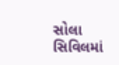સોલા સિવિલમાં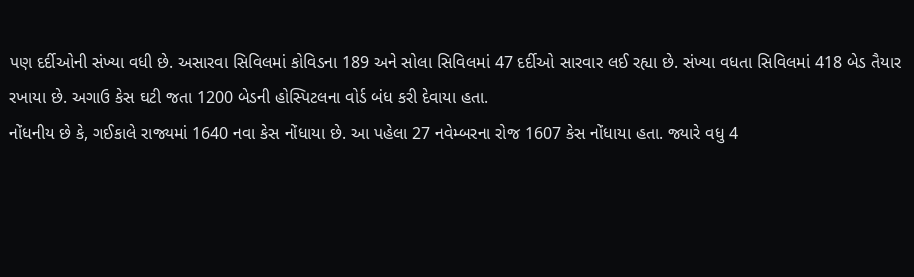પણ દર્દીઓની સંખ્યા વધી છે. અસારવા સિવિલમાં કોવિડના 189 અને સોલા સિવિલમાં 47 દર્દીઓ સારવાર લઈ રહ્યા છે. સંખ્યા વધતા સિવિલમાં 418 બેડ તૈયાર રખાયા છે. અગાઉ કેસ ઘટી જતા 1200 બેડની હોસ્પિટલના વોર્ડ બંધ કરી દેવાયા હતા.
નોંધનીય છે કે, ગઈકાલે રાજ્યમાં 1640 નવા કેસ નોંધાયા છે. આ પહેલા 27 નવેમ્બરના રોજ 1607 કેસ નોંધાયા હતા. જ્યારે વધુ 4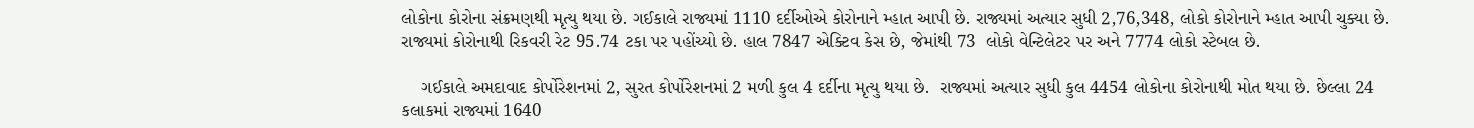લોકોના કોરોના સંક્રમણથી મૃત્યુ થયા છે. ગઈકાલે રાજ્યમાં 1110 દર્દીઓએ કોરોનાને મ્હાત આપી છે. રાજ્યમાં અત્યાર સુધી 2,76,348, લોકો કોરોનાને મ્હાત આપી ચુક્યા છે. રાજ્યમાં કોરોનાથી રિકવરી રેટ 95.74 ટકા પર પહોંચ્યો છે. હાલ 7847 એક્ટિવ કેસ છે, જેમાંથી 73  લોકો વેન્ટિલેટર પર અને 7774 લોકો સ્ટેબલ છે.

    ગઈકાલે અમદાવાદ કોર્પોરેશનમાં 2, સુરત કોર્પોરેશનમાં 2 મળી કુલ 4 દર્દીના મૃત્યુ થયા છે.  રાજ્યમાં અત્યાર સુધી કુલ 4454 લોકોના કોરોનાથી મોત થયા છે. છેલ્લા 24 કલાકમાં રાજ્યમાં 1640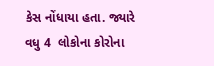કેસ નોંધાયા હતા. જ્યારે વધુ 4  લોકોના કોરોના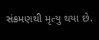સંક્રમણથી મૃત્યુ થયા છે.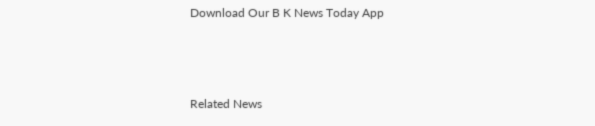Download Our B K News Today App



Related News